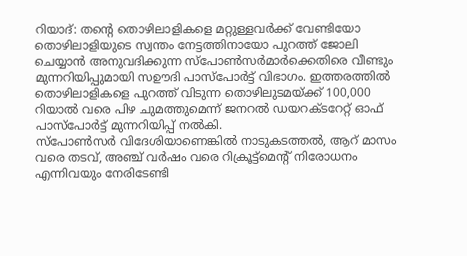റിയാദ്: തന്റെ തൊഴിലാളികളെ മറ്റുള്ളവർക്ക് വേണ്ടിയോ തൊഴിലാളിയുടെ സ്വന്തം നേട്ടത്തിനായോ പുറത്ത് ജോലി ചെയ്യാൻ അനുവദിക്കുന്ന സ്പോൺസർമാർക്കെതിരെ വീണ്ടും മുന്നറിയിപ്പുമായി സഊദി പാസ്പോർട്ട് വിഭാഗം. ഇത്തരത്തിൽ തൊഴിലാളികളെ പുറത്ത് വിടുന്ന തൊഴിലുടമയ്ക്ക് 100,000 റിയാൽ വരെ പിഴ ചുമത്തുമെന്ന് ജനറൽ ഡയറക്ടറേറ്റ് ഓഫ് പാസ്പോർട്ട് മുന്നറിയിപ്പ് നൽകി.
സ്പോൺസർ വിദേശിയാണെങ്കിൽ നാടുകടത്തൽ, ആറ് മാസം വരെ തടവ്, അഞ്ച് വർഷം വരെ റിക്രൂട്ട്മെന്റ് നിരോധനം എന്നിവയും നേരിടേണ്ടി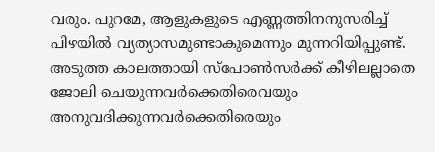വരും. പുറമേ, ആളുകളുടെ എണ്ണത്തിനനുസരിച്ച് പിഴയിൽ വ്യത്യാസമുണ്ടാകുമെന്നും മുന്നറിയിപ്പുണ്ട്.
അടുത്ത കാലത്തായി സ്പോൺസർക്ക് കീഴിലല്ലാതെ ജോലി ചെയുന്നവർക്കെതിരെവയും അനുവദിക്കുന്നവർക്കെതിരെയും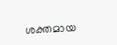ശക്തമായ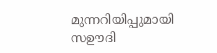മുന്നറിയിപ്പുമായി സഊദി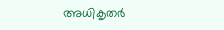അധികൃതർ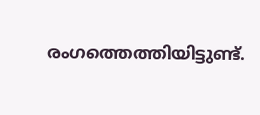രംഗത്തെത്തിയിട്ടുണ്ട്.